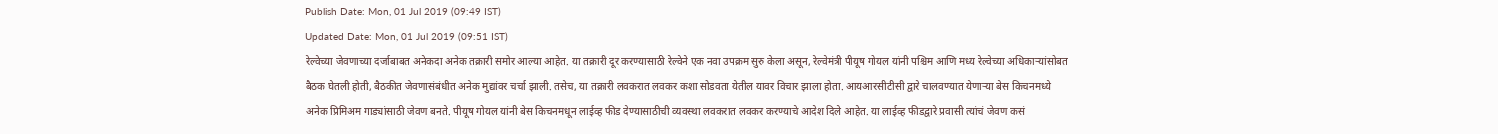Publish Date: Mon, 01 Jul 2019 (09:49 IST)
Updated Date: Mon, 01 Jul 2019 (09:51 IST)
रेल्वेच्या जेवणाच्या दर्जाबाबत अनेकदा अनेक तक्रारी समोर आल्या आहेत. या तक्रारी दूर करण्यासाठी रेल्वेने एक नवा उपक्रम सुरु केला असून, रेल्वेमंत्री पीयूष गोयल यांनी पश्चिम आणि मध्य रेल्वेच्या अधिकाऱ्यांसोबत बैठक घेतली होती, बैठकीत जेवणासंबंधीत अनेक मुद्यांवर चर्चा झाली. तसेच, या तक्रारी लवकरात लवकर कशा सोडवता येतील यावर विचार झाला होता. आयआरसीटीसी द्वारे चालवण्यात येणाऱ्या बेस किचनमध्ये अनेक प्रिमिअम गाड्यांसाठी जेवण बनते. पीयूष गोयल यांनी बेस किचनमधून लाईव्ह फीड देण्यासाठीची व्यवस्था लवकरात लवकर करण्याचे आदेश दिले आहेत. या लाईव्ह फीडद्वारे प्रवासी त्यांचं जेवण कसं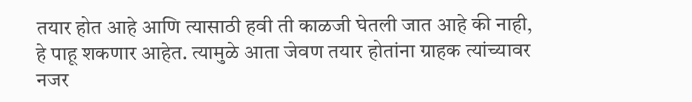तयार होत आहे आणि त्यासाठी हवी ती काळजी घेतली जात आहे की नाही, हे पाहू शकणार आहेत. त्यामुळे आता जेवण तयार होतांना ग्राहक त्यांच्यावर नजर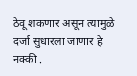ठेवू शकणार असून त्यामुळे दर्जा सुधारला जाणार हे नक्की .